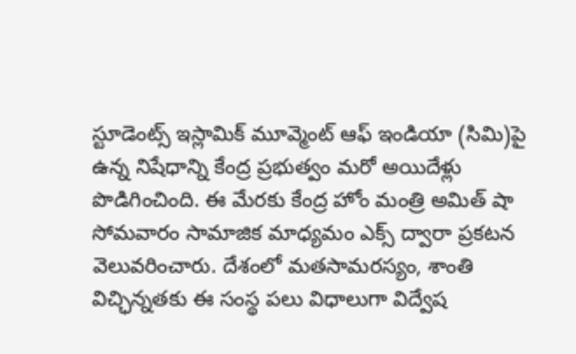స్టూడెంట్స్ ఇస్లామిక్ మూవ్మెంట్ ఆఫ్ ఇండియా (సిమి)పై ఉన్న నిషేధాన్ని కేంద్ర ప్రభుత్వం మరో అయిదేళ్లు పొడిగించింది. ఈ మేరకు కేంద్ర హోం మంత్రి అమిత్ షా సోమవారం సామాజిక మాధ్యమం ఎక్స్ ద్వారా ప్రకటన వెలువరించారు. దేశంలో మతసామరస్యం, శాంతి విచ్ఛిన్నతకు ఈ సంస్థ పలు విధాలుగా విద్వేష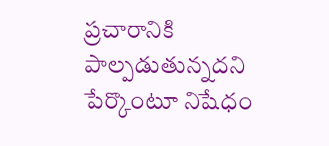ప్రచారానికి పాల్పడుతున్నదని పేర్కొంటూ నిషేధం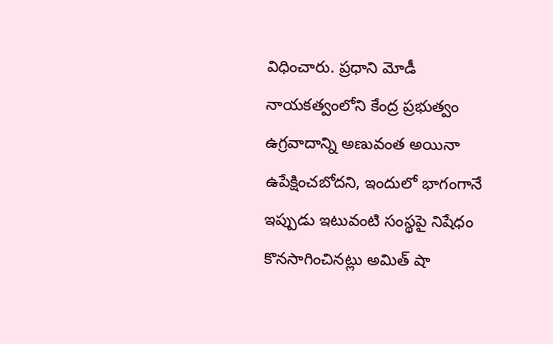విధించారు. ప్రధాని మోడీ నాయకత్వంలోని కేంద్ర ప్రభుత్వం ఉగ్రవాదాన్ని అణువంత అయినా ఉపేక్షించబోదని, ఇందులో భాగంగానే ఇప్పుడు ఇటువంటి సంస్థపై నిషేధం కొనసాగించినట్లు అమిత్ షా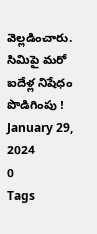వెల్లడించారు.
సిమిపై మరో ఐదేళ్ల నిషేధం పొడిగింపు !
January 29, 2024
0
Tags